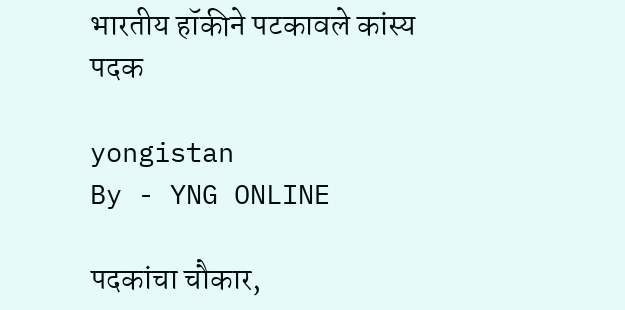भारतीय हॉकीने पटकावले कांस्य पदक

yongistan
By - YNG ONLINE

पदकांचा चौकार,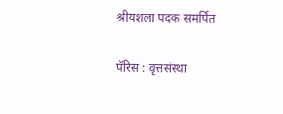श्रीयशला पदक समर्पित

पॅरिस : वृत्तसंस्था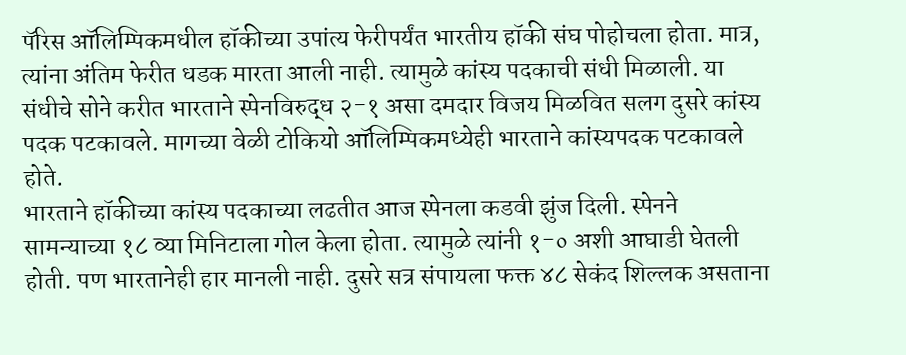पॅरिस ऑलिम्पिकमधील हॉकीच्या उपांत्य फेरीपर्यंत भारतीय हॉकी संघ पोहोचला होता. मात्र, त्यांना अंतिम फेरीत धडक मारता आली नाही. त्यामुळे कांस्य पदकाची संधी मिळाली. या संधीचे सोने करीत भारताने स्पेनविरुद्ध २-१ असा दमदार विजय मिळवित सलग दुसरे कांस्य पदक पटकावले. मागच्या वेळी टोकियो ऑलिम्पिकमध्येही भारताने कांस्यपदक पटकावले होते.
भारताने हॉकीच्या कांस्य पदकाच्या लढतीत आज स्पेनला कडवी झुंज दिली. स्पेनने सामन्याच्या १८ व्या मिनिटाला गोल केला होता. त्यामुळे त्यांनी १-० अशी आघाडी घेतली होती. पण भारतानेही हार मानली नाही. दुसरे सत्र संपायला फक्त ४८ सेकंद शिल्लक असताना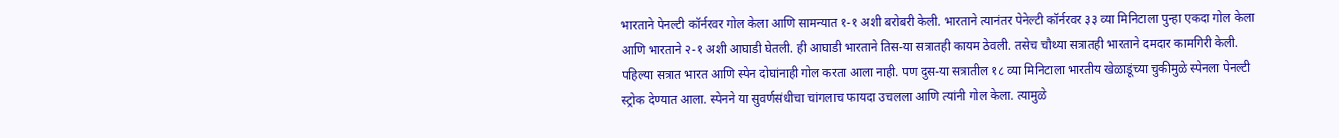भारताने पेनल्टी कॉर्नरवर गोल केला आणि सामन्यात १-१ अशी बरोबरी केली. भारताने त्यानंतर पेनेल्टी कॉर्नरवर ३३ व्या मिनिटाला पुन्हा एकदा गोल केला आणि भारताने २-१ अशी आघाडी घेतली. ही आघाडी भारताने तिस-या सत्रातही कायम ठेवली. तसेच चौथ्या सत्रातही भारताने दमदार कामगिरी केली.
पहिल्या सत्रात भारत आणि स्पेन दोघांनाही गोल करता आला नाही. पण दुस-या सत्रातील १८ व्या मिनिटाला भारतीय खेळाडूंच्या चुकीमुळे स्पेनला पेनल्टी स्ट्रोक देण्यात आला. स्पेनने या सुवर्णसंधीचा चांगलाच फायदा उचलला आणि त्यांनी गोल केला. त्यामुळे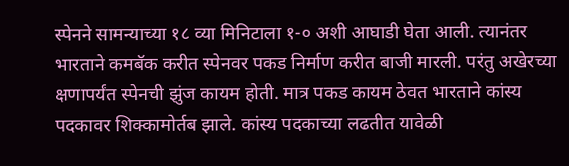स्पेनने सामन्याच्या १८ व्या मिनिटाला १-० अशी आघाडी घेता आली. त्यानंतर भारताने कमबॅक करीत स्पेनवर पकड निर्माण करीत बाजी मारली. परंतु अखेरच्या क्षणापर्यंत स्पेनची झुंज कायम होती. मात्र पकड कायम ठेवत भारताने कांस्य पदकावर शिक्कामोर्तब झाले. कांस्य पदकाच्या लढतीत यावेळी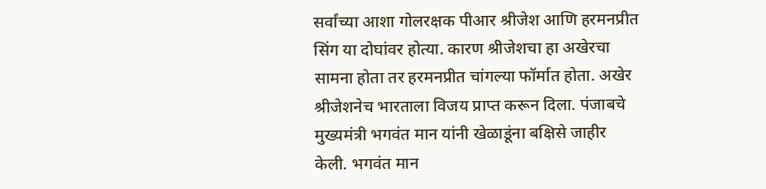सर्वांच्या आशा गोलरक्षक पीआर श्रीजेश आणि हरमनप्रीत सिंग या दोघांवर होत्या. कारण श्रीजेशचा हा अखेरचा सामना होता तर हरमनप्रीत चांगल्या फॉर्मात होता. अखेर श्रीजेशनेच भारताला विजय प्राप्त करून दिला. पंजाबचे मुख्यमंत्री भगवंत मान यांनी खेळाडूंना बक्षिसे जाहीर केली. भगवंत मान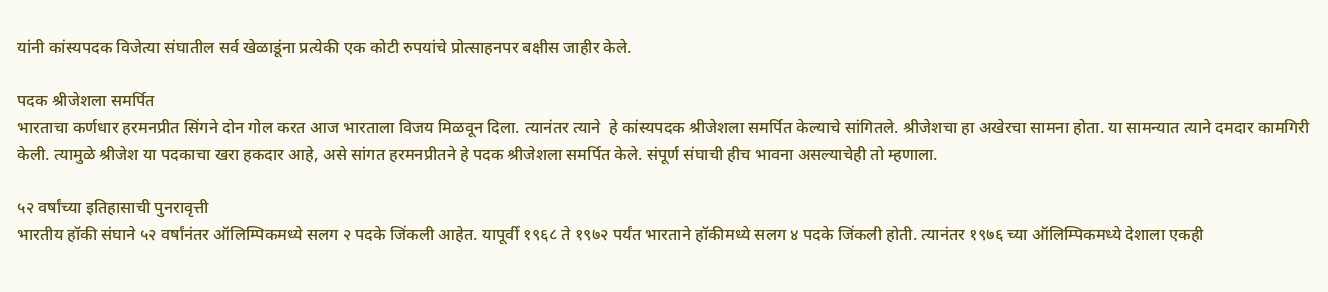यांनी कांस्यपदक विजेत्या संघातील सर्व खेळाडूंना प्रत्येकी एक कोटी रुपयांचे प्रोत्साहनपर बक्षीस जाहीर केले.

पदक श्रीजेशला समर्पित
भारताचा कर्णधार हरमनप्रीत सिंगने दोन गोल करत आज भारताला विजय मिळवून दिला. त्यानंतर त्याने  हे कांस्यपदक श्रीजेशला समर्पित केल्याचे सांगितले. श्रीजेशचा हा अखेरचा सामना होता. या सामन्यात त्याने दमदार कामगिरी केली. त्यामुळे श्रीजेश या पदकाचा खरा हकदार आहे, असे सांगत हरमनप्रीतने हे पदक श्रीजेशला समर्पित केले. संपूर्ण संघाची हीच भावना असल्याचेही तो म्हणाला.

५२ वर्षांच्या इतिहासाची पुनरावृत्ती
भारतीय हॉकी संघाने ५२ वर्षांनंतर ऑलिम्पिकमध्ये सलग २ पदके जिंकली आहेत. यापूर्वी १९६८ ते १९७२ पर्यंत भारताने हॉकीमध्ये सलग ४ पदके जिंकली होती. त्यानंतर १९७६ च्या ऑलिम्पिकमध्ये देशाला एकही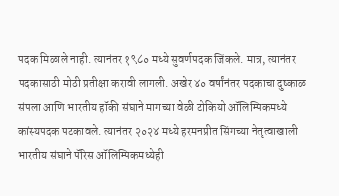पदक मिळाले नाही. त्यानंतर १९८० मध्ये सुवर्णपदक जिंकले. मात्र, त्यानंतर पदकासाठी मोठी प्रतीक्षा करावी लागली. अखेर ४० वर्षांनंतर पदकाचा दुष्काळ संपला आणि भारतीय हॉकी संघाने मागच्या वेळी टोकियो ऑलिम्पिकमध्ये कांस्यपदक पटकावले. त्यानंतर २०२४ मध्ये हरमनप्रीत सिंगच्या नेतृत्वाखाली भारतीय संघाने पॅरिस ऑलिम्पिकमध्येही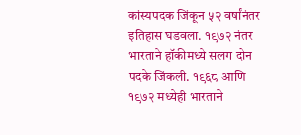कांस्यपदक जिंकून ५२ वर्षांनंतर इतिहास घडवला. १९७२ नंतर भारताने हॉकीमध्ये सलग दोन पदके जिंकली. १९६८ आणि १९७२ मध्येही भारताने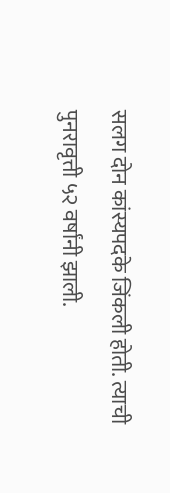सलग दोन कांस्यपदके जिंकली होती. त्याची पुनरावृत्ती ५२ वर्षांनी झाली.